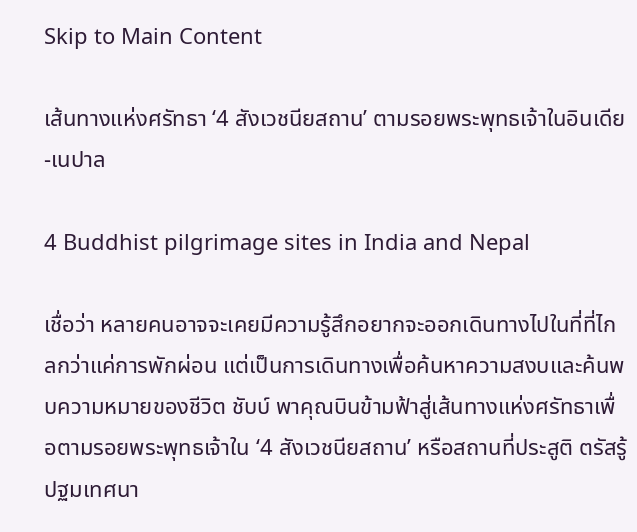Skip to Main Content

เส้นทางแห่งศรัทธา ‘4 สังเวชนียสถาน’ ตามรอยพระพุทธเจ้าในอินเดีย-เนปาล

4 Buddhist pilgrimage sites in India and Nepal

เชื่อว่า หลายคนอาจจะเคยมีความรู้สึกอยากจะออกเดินทางไปในที่ที่ไกลกว่าแค่การพักผ่อน แต่เป็นการเดินทางเพื่อค้นหาความสงบและค้นพบความหมายของชีวิต ชับบ์ พาคุณบินข้ามฟ้าสู่เส้นทางแห่งศรัทธาเพื่อตามรอยพระพุทธเจ้าใน ‘4 สังเวชนียสถาน’ หรือสถานที่ประสูติ ตรัสรู้ ปฐมเทศนา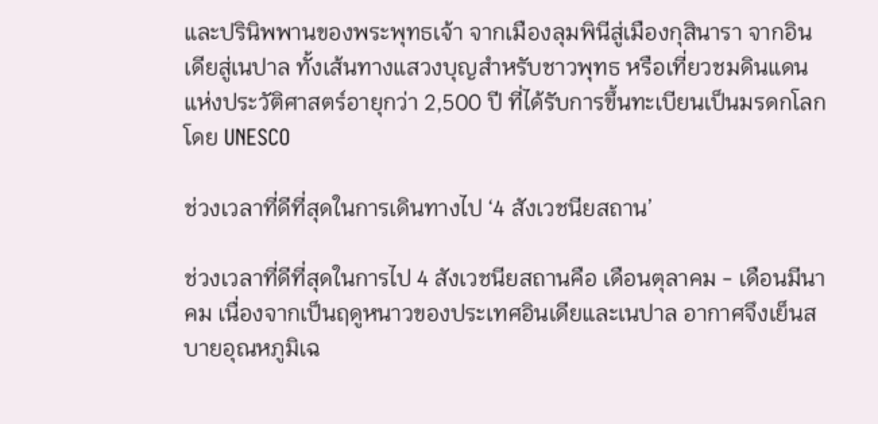และปรินิพพานของพระพุทธเจ้า จากเมืองลุมพินีสู่เมืองกุสินารา จากอินเดียสู่เนปาล ทั้งเส้นทางแสวงบุญสำหรับชาวพุทธ หรือเที่ยวชมดินแดนแห่งประวัติศาสตร์อายุกว่า 2,500 ปี ที่ได้รับการขึ้นทะเบียนเป็นมรดกโลกโดย UNESCO

ช่วงเวลาที่ดีที่สุดในการเดินทางไป ‘4 สังเวชนียสถาน’

ช่วงเวลาที่ดีที่สุดในการไป 4 สังเวชนียสถานคือ เดือนตุลาคม - เดือนมีนาคม เนื่องจากเป็นฤดูหนาวของประเทศอินเดียและเนปาล อากาศจึงเย็นสบายอุณหภูมิเฉ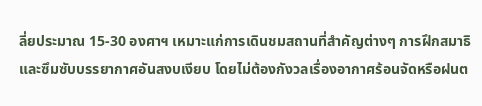ลี่ยประมาณ 15-30 องศาฯ เหมาะแก่การเดินชมสถานที่สำคัญต่างๆ การฝึกสมาธิ และซึมซับบรรยากาศอันสงบเงียบ โดยไม่ต้องกังวลเรื่องอากาศร้อนจัดหรือฝนต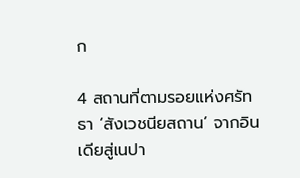ก

4 สถานที่ตามรอยแห่งศรัทธา ‘สังเวชนียสถาน’ จากอินเดียสู่เนปา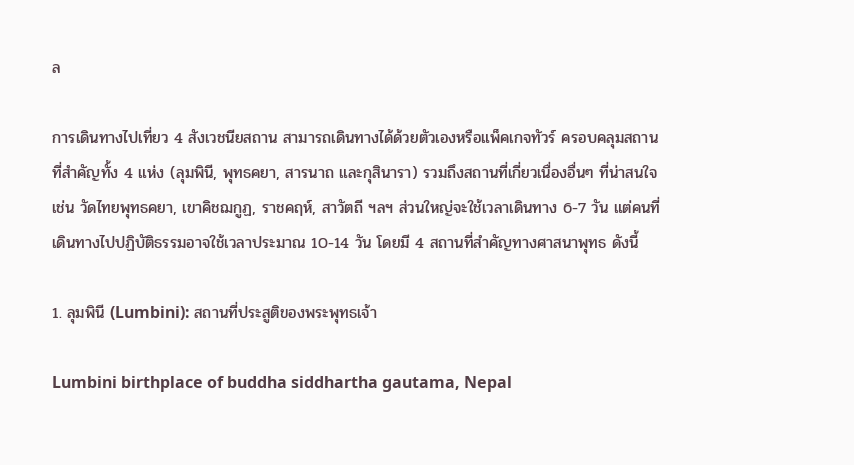ล

การเดินทางไปเที่ยว 4 สังเวชนียสถาน สามารถเดินทางได้ด้วยตัวเองหรือแพ็คเกจทัวร์ ครอบคลุมสถานที่สำคัญทั้ง 4 แห่ง (ลุมพินี, พุทธคยา, สารนาถ และกุสินารา) รวมถึงสถานที่เกี่ยวเนื่องอื่นๆ ที่น่าสนใจ เช่น วัดไทยพุทธคยา, เขาคิชฌกูฏ, ราชคฤห์, สาวัตถี ฯลฯ ส่วนใหญ่จะใช้เวลาเดินทาง 6-7 วัน แต่คนที่เดินทางไปปฏิบัติธรรมอาจใช้เวลาประมาณ 10-14 วัน โดยมี 4 สถานที่สำคัญทางศาสนาพุทธ ดังนี้

1. ลุมพินี (Lumbini): สถานที่ประสูติของพระพุทธเจ้า

Lumbini birthplace of buddha siddhartha gautama, Nepal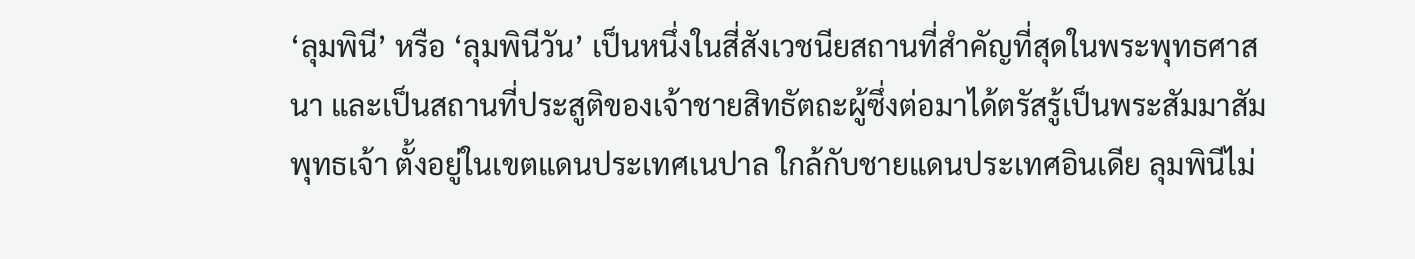‘ลุมพินี’ หรือ ‘ลุมพินีวัน’ เป็นหนึ่งในสี่สังเวชนียสถานที่สำคัญที่สุดในพระพุทธศาสนา และเป็นสถานที่ประสูติของเจ้าชายสิทธัตถะผู้ซึ่งต่อมาได้ตรัสรู้เป็นพระสัมมาสัมพุทธเจ้า ตั้งอยู่ในเขตแดนประเทศเนปาล ใกล้กับชายแดนประเทศอินเดีย ลุมพินีไม่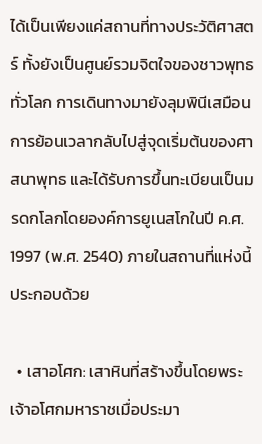ได้เป็นเพียงแค่สถานที่ทางประวัติศาสตร์ ทั้งยังเป็นศูนย์รวมจิตใจของชาวพุทธทั่วโลก การเดินทางมายังลุมพินีเสมือนการย้อนเวลากลับไปสู่จุดเริ่มต้นของศาสนาพุทธ และได้รับการขึ้นทะเบียนเป็นมรดกโลกโดยองค์การยูเนสโกในปี ค.ศ. 1997 (พ.ศ. 2540) ภายในสถานที่แห่งนี้ประกอบด้วย

  • เสาอโศก: เสาหินที่สร้างขึ้นโดยพระเจ้าอโศกมหาราชเมื่อประมา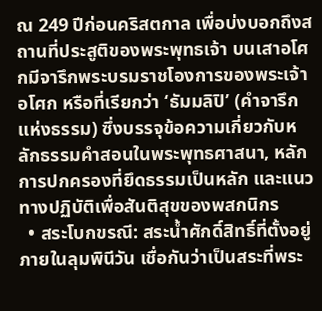ณ 249 ปีก่อนคริสตกาล เพื่อบ่งบอกถึงสถานที่ประสูติของพระพุทธเจ้า บนเสาอโศกมีจารึกพระบรมราชโองการของพระเจ้าอโศก หรือที่เรียกว่า ‘ธัมมลิปิ’ (คำจารึกแห่งธรรม) ซึ่งบรรจุข้อความเกี่ยวกับหลักธรรมคำสอนในพระพุทธศาสนา, หลักการปกครองที่ยึดธรรมเป็นหลัก และแนวทางปฏิบัติเพื่อสันติสุขของพสกนิกร
  • สระโบกขรณี: สระน้ำศักดิ์สิทธิ์ที่ตั้งอยู่ภายในลุมพินีวัน เชื่อกันว่าเป็นสระที่พระ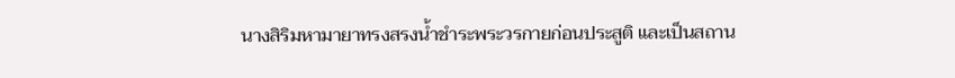นางสิริมหามายาทรงสรงน้ำชำระพระวรกายก่อนประสูติ และเป็นสถาน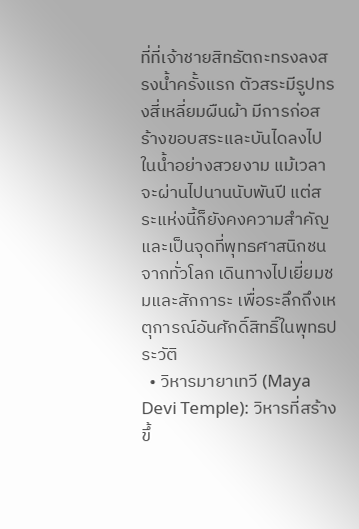ที่ที่เจ้าชายสิทธัตถะทรงลงสรงน้ำครั้งแรก ตัวสระมีรูปทรงสี่เหลี่ยมผืนผ้า มีการก่อสร้างขอบสระและบันไดลงไปในน้ำอย่างสวยงาม แม้เวลาจะผ่านไปนานนับพันปี แต่สระแห่งนี้ก็ยังคงความสำคัญและเป็นจุดที่พุทธศาสนิกชนจากทั่วโลก เดินทางไปเยี่ยมชมและสักการะ เพื่อระลึกถึงเหตุการณ์อันศักดิ์สิทธิ์ในพุทธประวัติ
  • วิหารมายาเทวี (Maya Devi Temple): วิหารที่สร้างขึ้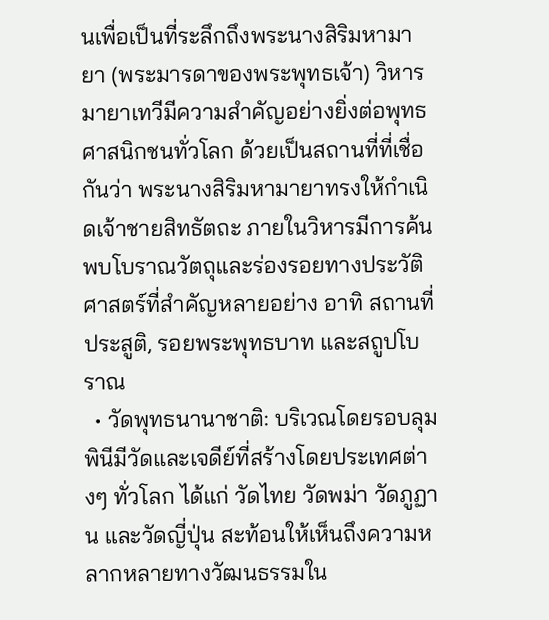นเพื่อเป็นที่ระลึกถึงพระนางสิริมหามายา (พระมารดาของพระพุทธเจ้า) วิหารมายาเทวีมีความสำคัญอย่างยิ่งต่อพุทธศาสนิกชนทั่วโลก ด้วยเป็นสถานที่ที่เชื่อกันว่า พระนางสิริมหามายาทรงให้กำเนิดเจ้าชายสิทธัตถะ ภายในวิหารมีการค้นพบโบราณวัตถุและร่องรอยทางประวัติศาสตร์ที่สำคัญหลายอย่าง อาทิ สถานที่ประสูติ, รอยพระพุทธบาท และสถูปโบราณ
  • วัดพุทธนานาชาติ: บริเวณโดยรอบลุมพินีมีวัดและเจดีย์ที่สร้างโดยประเทศต่างๆ ทั่วโลก ได้แก่ วัดไทย วัดพม่า วัดภูฏาน และวัดญี่ปุ่น สะท้อนให้เห็นถึงความหลากหลายทางวัฒนธรรมใน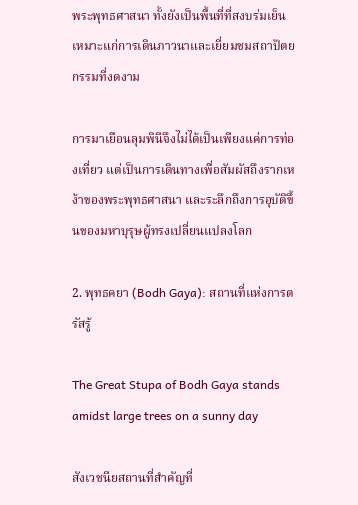พระพุทธศาสนา ทั้งยังเป็นพื้นที่ที่สงบร่มเย็น เหมาะแก่การเดินภาวนาและเยี่ยมชมสถาปัตยกรรมที่งดงาม

การมาเยือนลุมพินีจึงไม่ได้เป็นเพียงแค่การท่องเที่ยว แต่เป็นการเดินทางเพื่อสัมผัสถึงรากเหง้าของพระพุทธศาสนา และระลึกถึงการอุบัติขึ้นของมหาบุรุษผู้ทรงเปลี่ยนแปลงโลก

2. พุทธคยา (Bodh Gaya): สถานที่แห่งการตรัสรู้

The Great Stupa of Bodh Gaya stands amidst large trees on a sunny day

สังเวชนียสถานที่สำคัญที่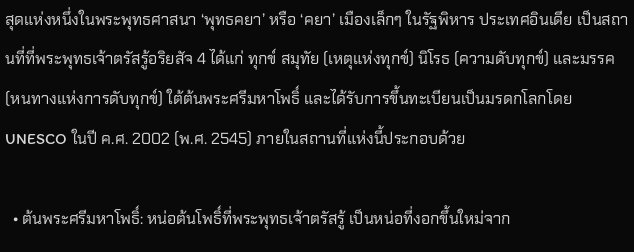สุดแห่งหนึ่งในพระพุทธศาสนา ‘พุทธคยา’ หรือ ‘คยา’ เมืองเล็กๆ ในรัฐพิหาร ประเทศอินเดีย เป็นสถานที่ที่พระพุทธเจ้าตรัสรู้อริยสัจ 4 ได้แก่ ทุกข์ สมุทัย (เหตุแห่งทุกข์) นิโรธ (ความดับทุกข์) และมรรค (หนทางแห่งการดับทุกข์) ใต้ต้นพระศรีมหาโพธิ์ และได้รับการขึ้นทะเบียนเป็นมรดกโลกโดย UNESCO ในปี ค.ศ. 2002 (พ.ศ. 2545) ภายในสถานที่แห่งนี้ประกอบด้วย

  • ต้นพระศรีมหาโพธิ์: หน่อต้นโพธิ์ที่พระพุทธเจ้าตรัสรู้ เป็นหน่อที่งอกขึ้นใหม่จาก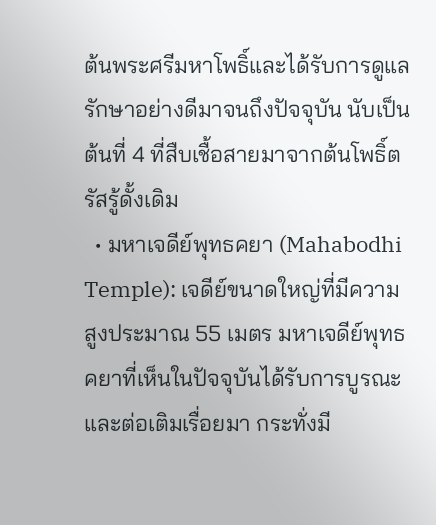ต้นพระศรีมหาโพธิ์และได้รับการดูแลรักษาอย่างดีมาจนถึงปัจจุบัน นับเป็นต้นที่ 4 ที่สืบเชื้อสายมาจากต้นโพธิ์ตรัสรู้ดั้งเดิม
  • มหาเจดีย์พุทธคยา (Mahabodhi Temple): เจดีย์ขนาดใหญ่ที่มีความสูงประมาณ 55 เมตร มหาเจดีย์พุทธคยาที่เห็นในปัจจุบันได้รับการบูรณะและต่อเติมเรื่อยมา กระทั่งมี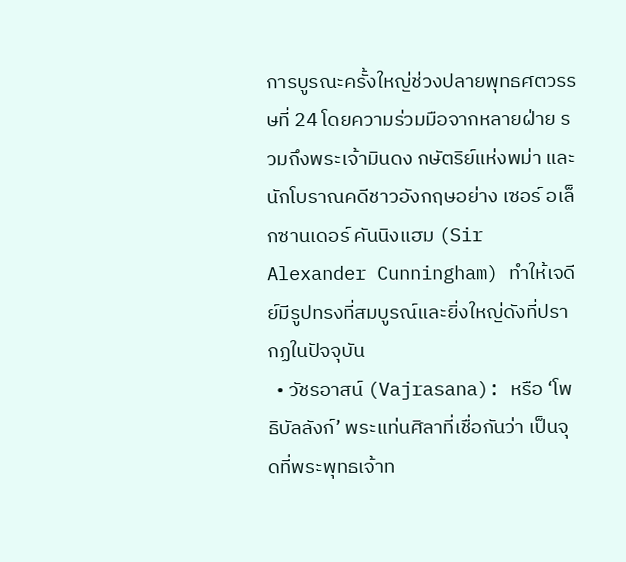การบูรณะครั้งใหญ่ช่วงปลายพุทธศตวรรษที่ 24 โดยความร่วมมือจากหลายฝ่าย รวมถึงพระเจ้ามินดง กษัตริย์แห่งพม่า และนักโบราณคดีชาวอังกฤษอย่าง เซอร์ อเล็กซานเดอร์ คันนิงแฮม (Sir Alexander Cunningham) ทำให้เจดีย์มีรูปทรงที่สมบูรณ์และยิ่งใหญ่ดังที่ปรากฏในปัจจุบัน
  • วัชรอาสน์ (Vajrasana): หรือ ‘โพธิบัลลังก์’ พระแท่นศิลาที่เชื่อกันว่า เป็นจุดที่พระพุทธเจ้าท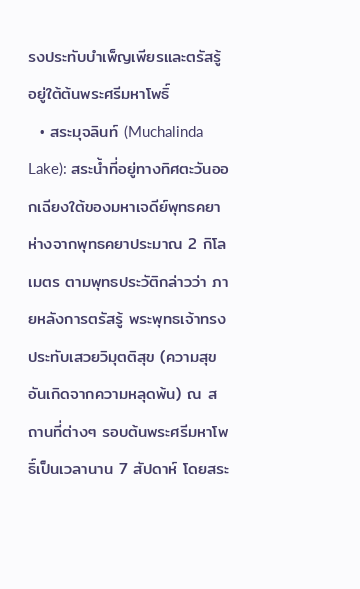รงประทับบำเพ็ญเพียรและตรัสรู้ อยู่ใต้ต้นพระศรีมหาโพธิ์
  • สระมุจลินท์ (Muchalinda Lake): สระน้ำที่อยู่ทางทิศตะวันออกเฉียงใต้ของมหาเจดีย์พุทธคยา ห่างจากพุทธคยาประมาณ 2 กิโลเมตร ตามพุทธประวัติกล่าวว่า ภายหลังการตรัสรู้ พระพุทธเจ้าทรงประทับเสวยวิมุตติสุข (ความสุขอันเกิดจากความหลุดพ้น) ณ สถานที่ต่างๆ รอบต้นพระศรีมหาโพธิ์เป็นเวลานาน 7 สัปดาห์ โดยสระ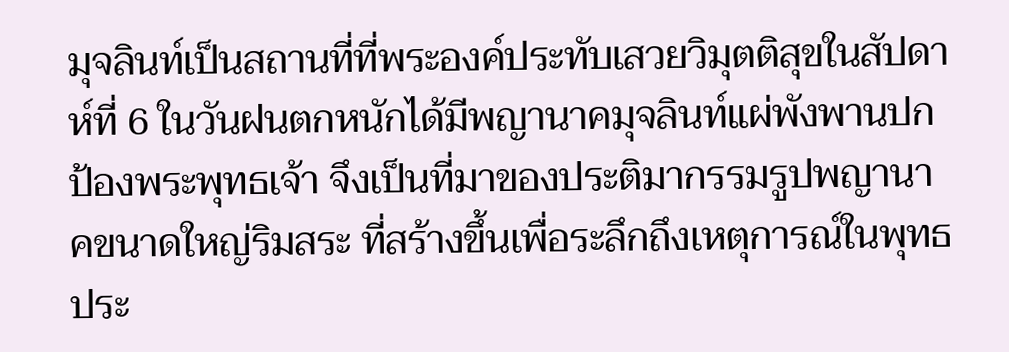มุจลินท์เป็นสถานที่ที่พระองค์ประทับเสวยวิมุตติสุขในสัปดาห์ที่ 6 ในวันฝนตกหนักได้มีพญานาคมุจลินท์แผ่พังพานปกป้องพระพุทธเจ้า จึงเป็นที่มาของประติมากรรมรูปพญานาคขนาดใหญ่ริมสระ ที่สร้างขึ้นเพื่อระลึกถึงเหตุการณ์ในพุทธประ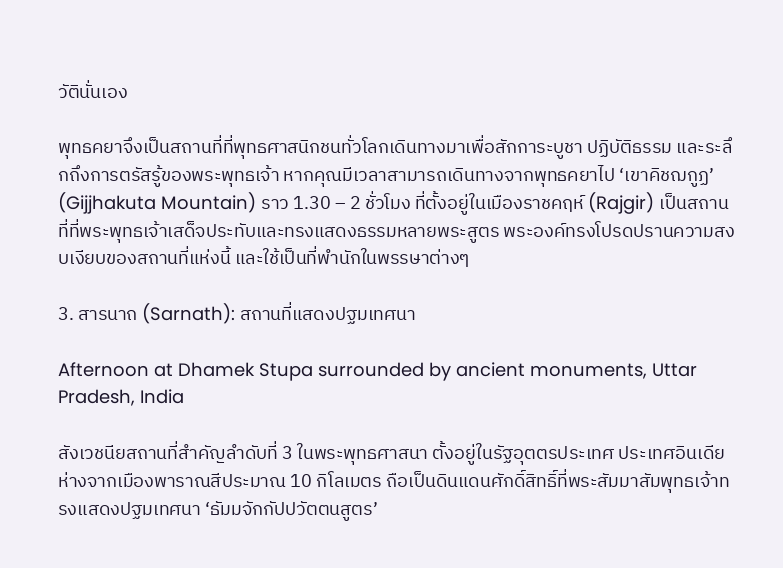วัตินั่นเอง

พุทธคยาจึงเป็นสถานที่ที่พุทธศาสนิกชนทั่วโลกเดินทางมาเพื่อสักการะบูชา ปฏิบัติธรรม และระลึกถึงการตรัสรู้ของพระพุทธเจ้า หากคุณมีเวลาสามารถเดินทางจากพุทธคยาไป ‘เขาคิชฌกูฏ’ (Gijjhakuta Mountain) ราว 1.30 – 2 ชั่วโมง ที่ตั้งอยู่ในเมืองราชคฤห์ (Rajgir) เป็นสถานที่ที่พระพุทธเจ้าเสด็จประทับและทรงแสดงธรรมหลายพระสูตร พระองค์ทรงโปรดปรานความสงบเงียบของสถานที่แห่งนี้ และใช้เป็นที่พำนักในพรรษาต่างๆ

3. สารนาถ (Sarnath): สถานที่แสดงปฐมเทศนา

Afternoon at Dhamek Stupa surrounded by ancient monuments, Uttar Pradesh, India

สังเวชนียสถานที่สำคัญลำดับที่ 3 ในพระพุทธศาสนา ตั้งอยู่ในรัฐอุตตรประเทศ ประเทศอินเดีย ห่างจากเมืองพาราณสีประมาณ 10 กิโลเมตร ถือเป็นดินแดนศักดิ์สิทธิ์ที่พระสัมมาสัมพุทธเจ้าทรงแสดงปฐมเทศนา ‘ธัมมจักกัปปวัตตนสูตร’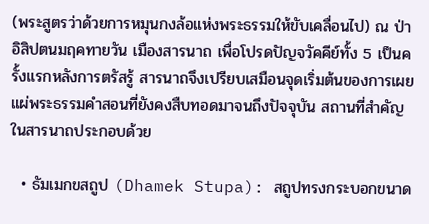(พระสูตรว่าด้วยการหมุนกงล้อแห่งพระธรรมให้ขับเคลื่อนไป) ณ ป่าอิสิปตนมฤคทายวัน เมืองสารนาถ เพื่อโปรดปัญจวัคคีย์ทั้ง 5 เป็นครั้งแรกหลังการตรัสรู้ สารนาถจึงเปรียบเสมือนจุดเริ่มต้นของการเผยแผ่พระธรรมคำสอนที่ยังคงสืบทอดมาจนถึงปัจจุบัน สถานที่สำคัญในสารนาถประกอบด้วย

  • ธัมเมกขสถูป (Dhamek Stupa): สถูปทรงกระบอกขนาด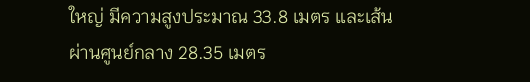ใหญ่ มีความสูงประมาณ 33.8 เมตร และเส้นผ่านศูนย์กลาง 28.35 เมตร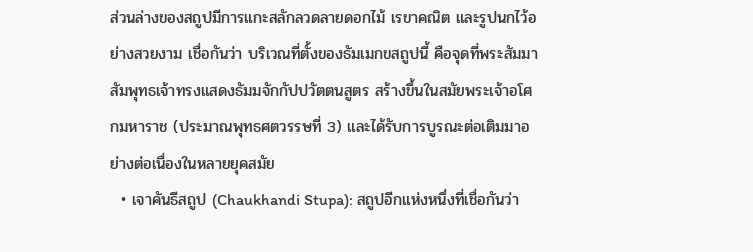ส่วนล่างของสถูปมีการแกะสลักลวดลายดอกไม้ เรขาคณิต และรูปนกไว้อย่างสวยงาม เชื่อกันว่า บริเวณที่ตั้งของธัมเมกขสถูปนี้ คือจุดที่พระสัมมาสัมพุทธเจ้าทรงแสดงธัมมจักกัปปวัตตนสูตร สร้างขึ้นในสมัยพระเจ้าอโศกมหาราช (ประมาณพุทธศตวรรษที่ 3) และได้รับการบูรณะต่อเติมมาอย่างต่อเนื่องในหลายยุคสมัย
  • เจาคันธีสถูป (Chaukhandi Stupa): สถูปอีกแห่งหนึ่งที่เชื่อกันว่า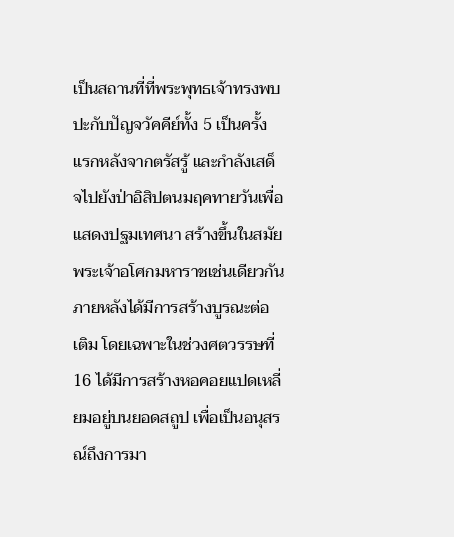เป็นสถานที่ที่พระพุทธเจ้าทรงพบปะกับปัญจวัคคีย์ทั้ง 5 เป็นครั้งแรกหลังจากตรัสรู้ และกำลังเสด็จไปยังป่าอิสิปตนมฤคทายวันเพื่อแสดงปฐมเทศนา สร้างขึ้นในสมัยพระเจ้าอโศกมหาราชเช่นเดียวกัน ภายหลังได้มีการสร้างบูรณะต่อเติม โดยเฉพาะในช่วงศตวรรษที่ 16 ได้มีการสร้างหอคอยแปดเหลี่ยมอยู่บนยอดสถูป เพื่อเป็นอนุสรณ์ถึงการมา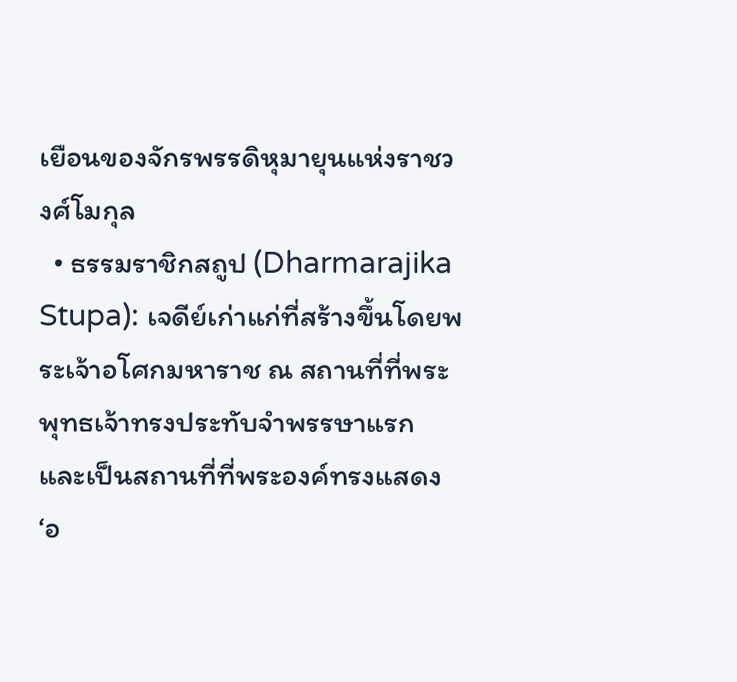เยือนของจักรพรรดิหุมายุนแห่งราชวงศ์โมกุล
  • ธรรมราชิกสถูป (Dharmarajika Stupa): เจดีย์เก่าแก่ที่สร้างขึ้นโดยพระเจ้าอโศกมหาราช ณ สถานที่ที่พระพุทธเจ้าทรงประทับจำพรรษาแรก และเป็นสถานที่ที่พระองค์ทรงแสดง ‘อ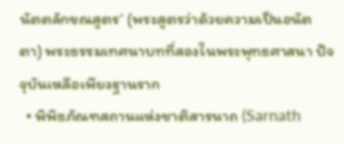นัตตลักขณสูตร’ (พระสูตรว่าด้วยความเป็นอนัตตา) พระธรรมเทศนาบทที่สองในพระพุทธศาสนา ปัจจุบันเหลือเพียงฐานราก
  • พิพิธภัณฑสถานแห่งชาติสารนาถ (Sarnath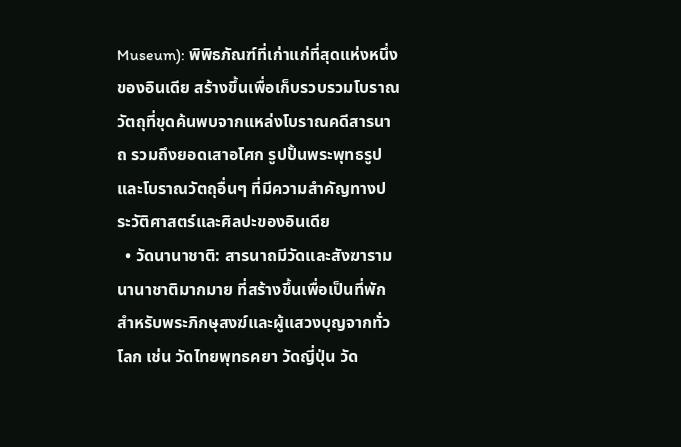Museum): พิพิธภัณฑ์ที่เก่าแก่ที่สุดแห่งหนึ่งของอินเดีย สร้างขึ้นเพื่อเก็บรวบรวมโบราณวัตถุที่ขุดค้นพบจากแหล่งโบราณคดีสารนาถ รวมถึงยอดเสาอโศก รูปปั้นพระพุทธรูป และโบราณวัตถุอื่นๆ ที่มีความสำคัญทางประวัติศาสตร์และศิลปะของอินเดีย
  • วัดนานาชาติ: สารนาถมีวัดและสังฆารามนานาชาติมากมาย ที่สร้างขึ้นเพื่อเป็นที่พักสำหรับพระภิกษุสงฆ์และผู้แสวงบุญจากทั่วโลก เช่น วัดไทยพุทธคยา วัดญี่ปุ่น วัด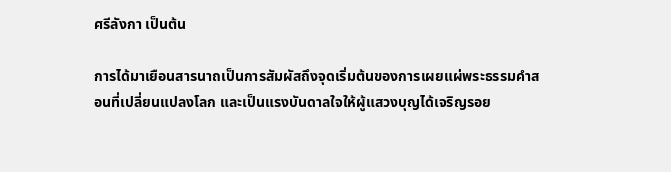ศรีลังกา เป็นต้น

การได้มาเยือนสารนาถเป็นการสัมผัสถึงจุดเริ่มต้นของการเผยแผ่พระธรรมคำสอนที่เปลี่ยนแปลงโลก และเป็นแรงบันดาลใจให้ผู้แสวงบุญได้เจริญรอย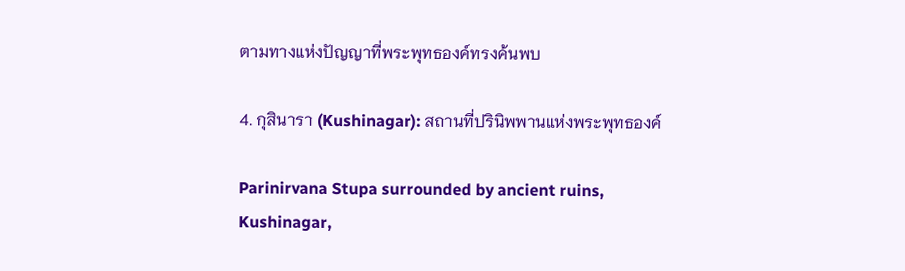ตามทางแห่งปัญญาที่พระพุทธองค์ทรงค้นพบ

4. กุสินารา (Kushinagar): สถานที่ปรินิพพานแห่งพระพุทธองค์

Parinirvana Stupa surrounded by ancient ruins, Kushinagar,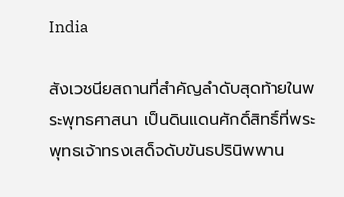India

สังเวชนียสถานที่สำคัญลำดับสุดท้ายในพระพุทธศาสนา เป็นดินแดนศักดิ์สิทธิ์ที่พระพุทธเจ้าทรงเสด็จดับขันธปรินิพพาน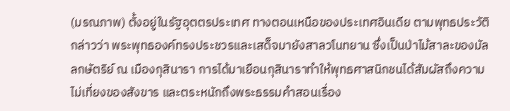(มรณภาพ) ตั้งอยู่ในรัฐอุตตรประเทศ ทางตอนเหนือของประเทศอินเดีย ตามพุทธประวัติกล่าวว่า พระพุทธองค์ทรงประชวรและเสด็จมายังสาลวโนทยาน ซึ่งเป็นป่าไม้สาละของมัลลกษัตริย์ ณ เมืองกุสินารา การได้มาเยือนกุสินาราทำให้พุทธศาสนิกชนได้สัมผัสถึงความไม่เที่ยงของสังขาร และตระหนักถึงพระธรรมคำสอนเรื่อง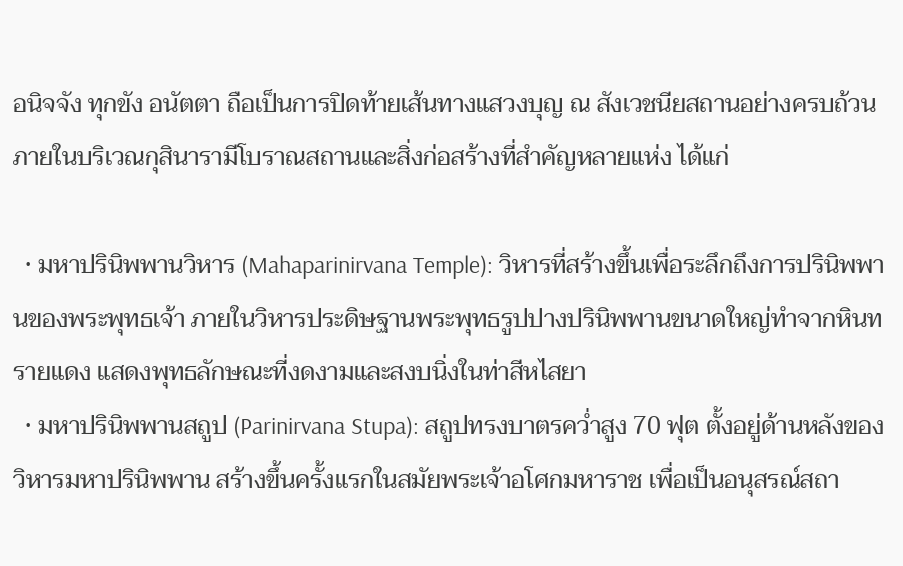อนิจจัง ทุกขัง อนัตตา ถือเป็นการปิดท้ายเส้นทางแสวงบุญ ณ สังเวชนียสถานอย่างครบถ้วน ภายในบริเวณกุสินารามีโบราณสถานและสิ่งก่อสร้างที่สำคัญหลายแห่ง ได้แก่

  • มหาปรินิพพานวิหาร (Mahaparinirvana Temple): วิหารที่สร้างขึ้นเพื่อระลึกถึงการปรินิพพานของพระพุทธเจ้า ภายในวิหารประดิษฐานพระพุทธรูปปางปรินิพพานขนาดใหญ่ทำจากหินทรายแดง แสดงพุทธลักษณะที่งดงามและสงบนิ่งในท่าสีหไสยา
  • มหาปรินิพพานสถูป (Parinirvana Stupa): สถูปทรงบาตรคว่ำสูง 70 ฟุต ตั้งอยู่ด้านหลังของวิหารมหาปรินิพพาน สร้างขึ้นครั้งแรกในสมัยพระเจ้าอโศกมหาราช เพื่อเป็นอนุสรณ์สถา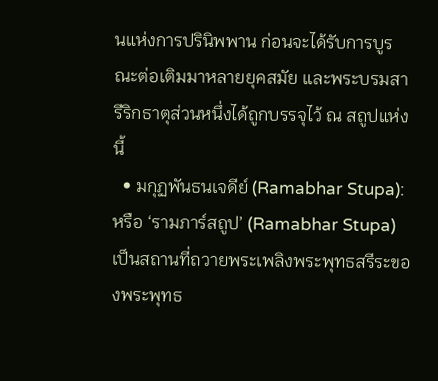นแห่งการปรินิพพาน ก่อนจะได้รับการบูรณะต่อเติมมาหลายยุคสมัย และพระบรมสารีริกธาตุส่วนหนึ่งได้ถูกบรรจุไว้ ณ สถูปแห่งนี้
  • มกุฏพันธนเจดีย์ (Ramabhar Stupa): หรือ ‘รามภาร์สถูป’ (Ramabhar Stupa) เป็นสถานที่ถวายพระเพลิงพระพุทธสรีระของพระพุทธ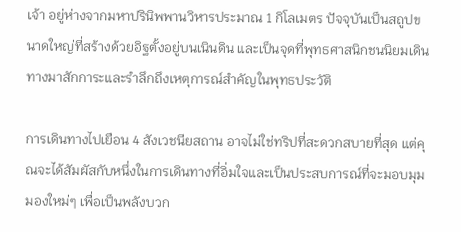เจ้า อยู่ห่างจากมหาปรินิพพานวิหารประมาณ 1 กิโลเมตร ปัจจุบันเป็นสถูปขนาดใหญ่ที่สร้างด้วยอิฐตั้งอยู่บนเนินดิน และเป็นจุดที่พุทธศาสนิกชนนิยมเดินทางมาสักการะและรำลึกถึงเหตุการณ์สำคัญในพุทธประวัติ

การเดินทางไปเยือน 4 สังเวชนียสถาน อาจไม่ใช่ทริปที่สะดวกสบายที่สุด แต่คุณจะได้สัมผัสกับหนึ่งในการเดินทางที่อิ่มใจและเป็นประสบการณ์ที่จะมอบมุมมองใหม่ๆ เพื่อเป็นพลังบวก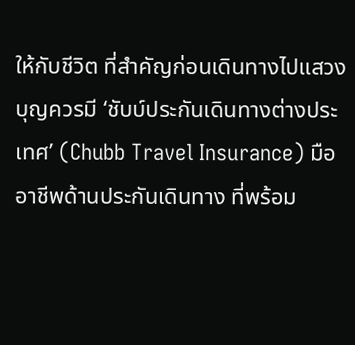ให้กับชีวิต ที่สำคัญก่อนเดินทางไปแสวงบุญควรมี ‘ชับบ์ประกันเดินทางต่างประเทศ’ (Chubb Travel Insurance) มืออาชีพด้านประกันเดินทาง ที่พร้อม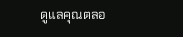ดูแลคุณตลอ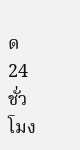ด 24 ชั่วโมง